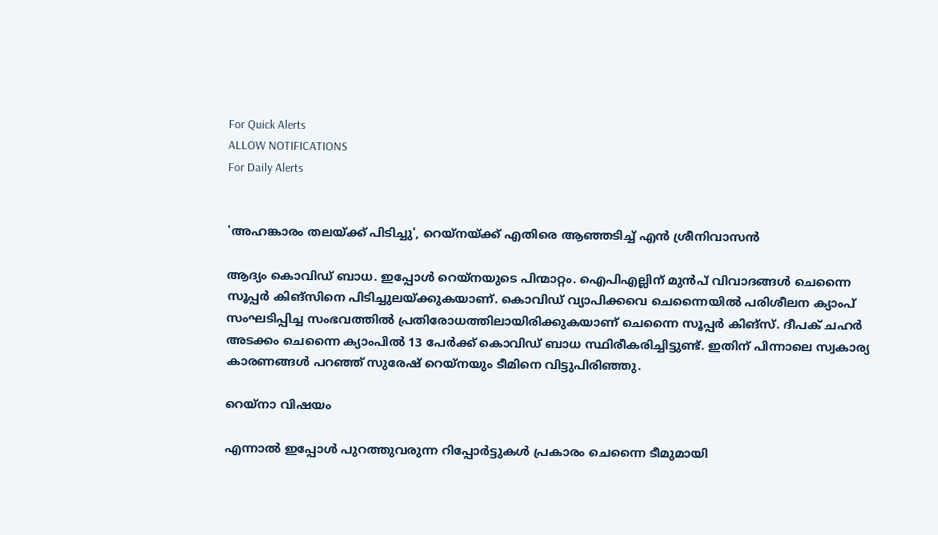For Quick Alerts
ALLOW NOTIFICATIONS
For Daily Alerts


'അഹങ്കാരം തലയ്ക്ക് പിടിച്ചു', റെയ്‌നയ്ക്ക് എതിരെ ആഞ്ഞടിച്ച് എന്‍ ശ്രീനിവാസന്‍

ആദ്യം കൊവിഡ് ബാധ. ഇപ്പോള്‍ റെയ്‌നയുടെ പിന്മാറ്റം. ഐപിഎല്ലിന് മുന്‍പ് വിവാദങ്ങള്‍ ചെന്നൈ സൂപ്പര്‍ കിങ്‌സിനെ പിടിച്ചുലയ്ക്കുകയാണ്. കൊവിഡ് വ്യാപിക്കവെ ചെന്നൈയില്‍ പരിശീലന ക്യാംപ് സംഘടിപ്പിച്ച സംഭവത്തില്‍ പ്രതിരോധത്തിലായിരിക്കുകയാണ് ചെന്നൈ സൂപ്പര്‍ കിങ്‌സ്. ദീപക് ചഹര്‍ അടക്കം ചെന്നൈ ക്യാംപില്‍ 13 പേര്‍ക്ക് കൊവിഡ് ബാധ സ്ഥിരീകരിച്ചിട്ടുണ്ട്. ഇതിന് പിന്നാലെ സ്വകാര്യ കാരണങ്ങള്‍ പറഞ്ഞ് സുരേഷ് റെയ്‌നയും ടീമിനെ വിട്ടുപിരിഞ്ഞു.

റെയ്നാ വിഷയം

എന്നാല്‍ ഇപ്പോള്‍ പുറത്തുവരുന്ന റിപ്പോര്‍ട്ടുകള്‍ പ്രകാരം ചെന്നൈ ടീമുമായി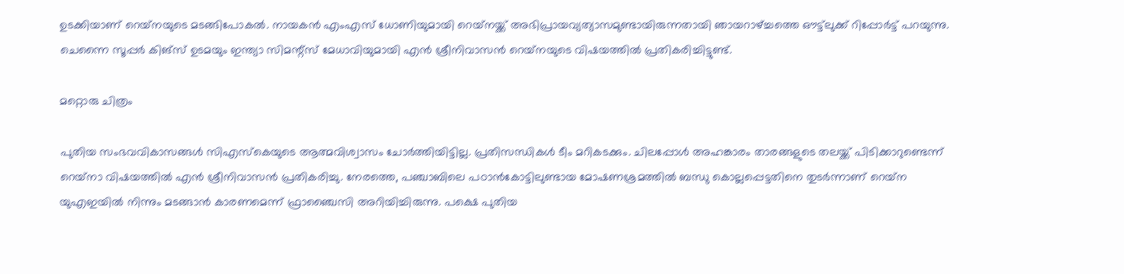ഉടക്കിയാണ് റെയ്‌നയുടെ മടങ്ങിപോകല്‍. നായകന്‍ എംഎസ് ധോണിയുമായി റെയ്‌നയ്ക്ക് അഭിപ്രായവ്യത്യാസമുണ്ടായിരുന്നതായി ഞായറാഴ്ച്ചത്തെ ഔട്ട്‌ലുക്ക് റിപ്പോര്‍ട്ട് പറയുന്നു. ചെന്നൈ സൂപ്പര്‍ കിങ്‌സ് ഉടമയും ഇന്ത്യാ സിമന്റ്‌സ് മേധാവിയുമായി എന്‍ ശ്രീനിവാസന്‍ റെയ്‌നയുടെ വിഷയത്തില്‍ പ്രതികരിച്ചിട്ടുണ്ട്.

മറ്റൊരു ചിത്രം

പുതിയ സംഭവവികാസങ്ങള്‍ സിഎസ്‌കെയുടെ ആത്മവിശ്വാസം ചോര്‍ത്തിയിട്ടില്ല. പ്രതിസന്ധികള്‍ ടീം മറികടക്കും. ചിലപ്പോള്‍ അഹങ്കാരം താരങ്ങളുടെ തലയ്ക്ക് പിടിക്കാറുണ്ടെന്ന് റെയ്‌നാ വിഷയത്തില്‍ എന്‍ ശ്രീനിവാസന്‍ പ്രതികരിച്ചു. നേരത്തെ, പഞ്ചാബിലെ പഠാന്‍കോട്ടിലുണ്ടായ മോഷണശ്രമത്തില്‍ ബന്ധു കൊല്ലപ്പെട്ടതിനെ തുടര്‍ന്നാണ് റെയ്‌ന യുഎഇയില്‍ നിന്നും മടങ്ങാന്‍ കാരണമെന്ന് ഫ്രാഞ്ചൈസി അറിയിച്ചിരുന്നു. പക്ഷെ പുതിയ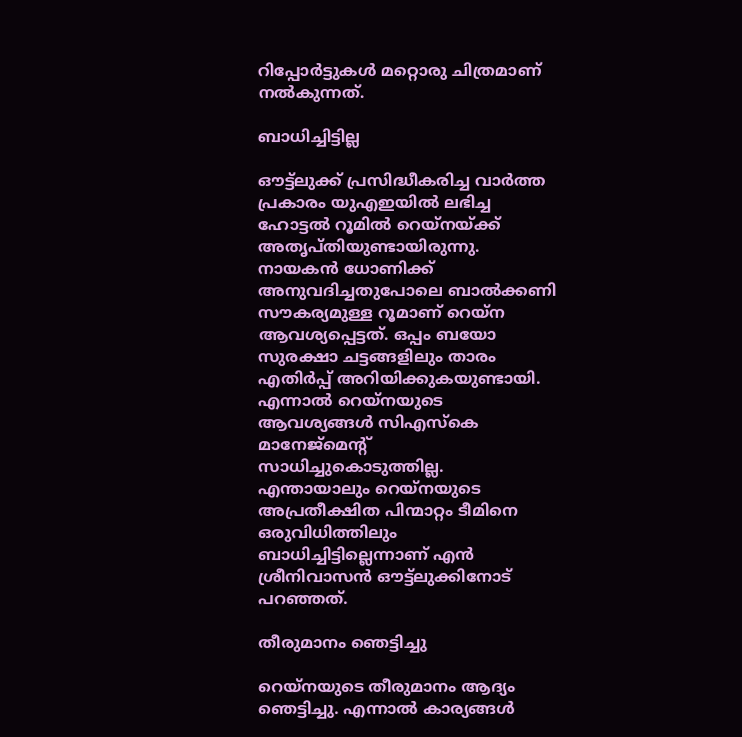റിപ്പോര്‍ട്ടുകള്‍ മറ്റൊരു ചിത്രമാണ് നല്‍കുന്നത്.

ബാധിച്ചിട്ടില്ല

ഔട്ട്‌ലുക്ക് പ്രസിദ്ധീകരിച്ച വാര്‍ത്ത പ്രകാരം യുഎഇയില്‍ ലഭിച്ച ഹോട്ടല്‍ റൂമില്‍ റെയ്‌നയ്ക്ക് അതൃപ്തിയുണ്ടായിരുന്നു. നായകന്‍ ധോണിക്ക് അനുവദിച്ചതുപോലെ ബാല്‍ക്കണി സൗകര്യമുള്ള റൂമാണ് റെയ്‌ന ആവശ്യപ്പെട്ടത്. ഒപ്പം ബയോ സുരക്ഷാ ചട്ടങ്ങളിലും താരം എതിര്‍പ്പ് അറിയിക്കുകയുണ്ടായി. എന്നാല്‍ റെയ്‌നയുടെ ആവശ്യങ്ങള്‍ സിഎസ്‌കെ മാനേജ്‌മെന്റ് സാധിച്ചുകൊടുത്തില്ല. എന്തായാലും റെയ്‌നയുടെ അപ്രതീക്ഷിത പിന്മാറ്റം ടീമിനെ ഒരുവിധിത്തിലും ബാധിച്ചിട്ടില്ലെന്നാണ് എന്‍ ശ്രീനിവാസന്‍ ഔട്ട്‌ലുക്കിനോട് പറഞ്ഞത്.

തീരുമാനം ഞെട്ടിച്ചു

റെയ്‌നയുടെ തീരുമാനം ആദ്യം ഞെട്ടിച്ചു. എന്നാല്‍ കാര്യങ്ങള്‍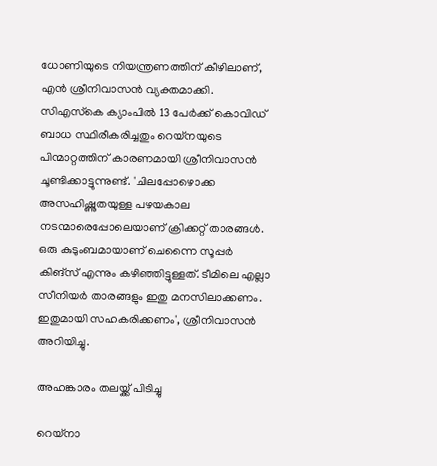ധോണിയുടെ നിയന്ത്രണത്തിന് കീഴിലാണ്, എന്‍ ശ്രീനിവാസന്‍ വ്യക്തമാക്കി. സിഎസ്‌കെ ക്യാംപില്‍ 13 പേര്‍ക്ക് കൊവിഡ് ബാധ സ്ഥിരീകരിച്ചതും റെയ്‌നയുടെ പിന്മാറ്റത്തിന് കാരണമായി ശ്രീനിവാസന്‍ ചൂണ്ടിക്കാട്ടുന്നുണ്ട്. 'ചിലപ്പോഴൊക്ക അസഹിഷ്ണുതയുള്ള പഴയകാല നടന്മാരെപ്പോലെയാണ് ക്രിക്കറ്റ് താരങ്ങള്‍. ഒരു കുടുംബമായാണ് ചെന്നൈ സൂപ്പര്‍ കിങ്‌സ് എന്നും കഴിഞ്ഞിട്ടുള്ളത്. ടീമിലെ എല്ലാ സീനിയര്‍ താരങ്ങളും ഇതു മനസിലാക്കണം. ഇതുമായി സഹകരിക്കണം', ശ്രീനിവാസന്‍ അറിയിച്ചു.

അഹങ്കാരം തലയ്ക്ക് പിടിച്ചു

റെയ്‌നാ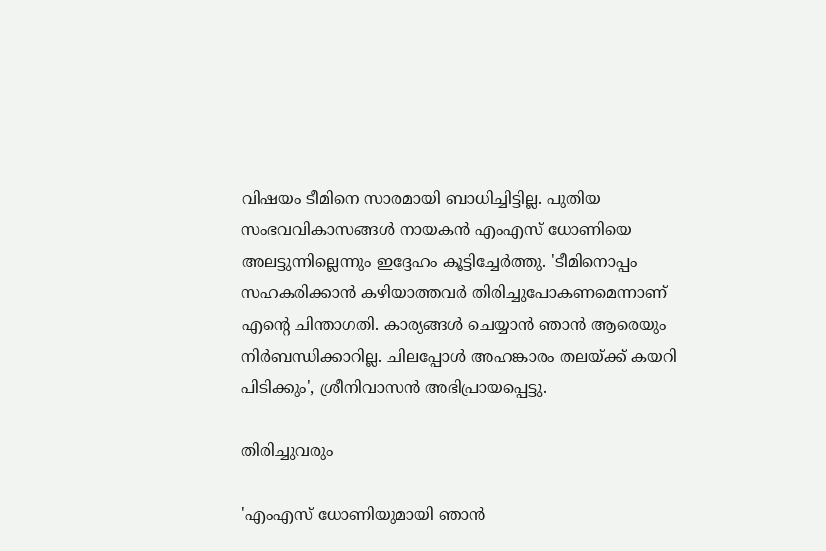വിഷയം ടീമിനെ സാരമായി ബാധിച്ചിട്ടില്ല. പുതിയ സംഭവവികാസങ്ങള്‍ നായകന്‍ എംഎസ് ധോണിയെ അലട്ടുന്നില്ലെന്നും ഇദ്ദേഹം കൂട്ടിച്ചേര്‍ത്തു. 'ടീമിനൊപ്പം സഹകരിക്കാന്‍ കഴിയാത്തവര്‍ തിരിച്ചുപോകണമെന്നാണ് എന്റെ ചിന്താഗതി. കാര്യങ്ങള്‍ ചെയ്യാന്‍ ഞാന്‍ ആരെയും നിര്‍ബന്ധിക്കാറില്ല. ചിലപ്പോള്‍ അഹങ്കാരം തലയ്ക്ക് കയറി പിടിക്കും', ശ്രീനിവാസന്‍ അഭിപ്രായപ്പെട്ടു.

തിരിച്ചുവരും

'എംഎസ് ധോണിയുമായി ഞാന്‍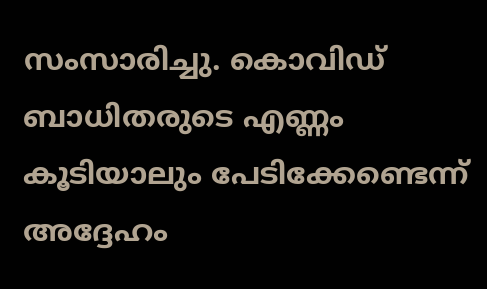സംസാരിച്ചു. കൊവിഡ് ബാധിതരുടെ എണ്ണം കൂടിയാലും പേടിക്കേണ്ടെന്ന് അദ്ദേഹം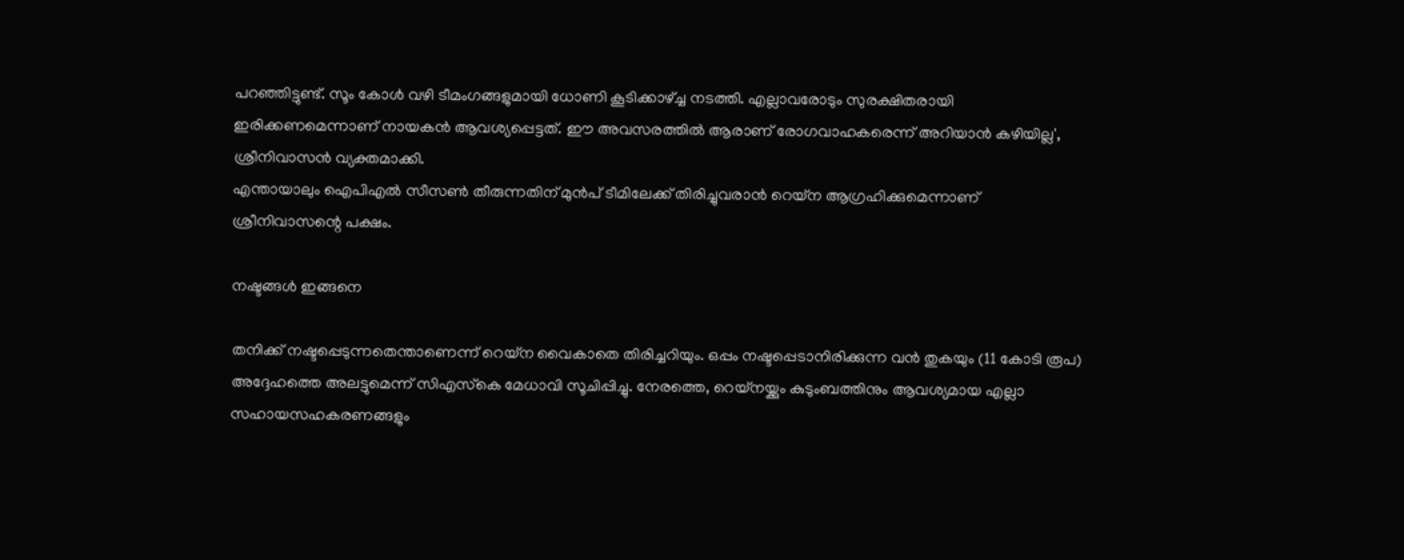പറഞ്ഞിട്ടുണ്ട്. സൂം കോള്‍ വഴി ടീമംഗങ്ങളുമായി ധോണി കൂടിക്കാഴ്ച്ച നടത്തി. എല്ലാവരോടും സുരക്ഷിതരായി ഇരിക്കണമെന്നാണ് നായകന്‍ ആവശ്യപ്പെട്ടത്. ഈ അവസരത്തില്‍ ആരാണ് രോഗവാഹകരെന്ന് അറിയാന്‍ കഴിയില്ല', ശ്രീനിവാസന്‍ വ്യക്തമാക്കി.
എന്തായാലും ഐപിഎല്‍ സീസണ്‍ തീരുന്നതിന് മുന്‍പ് ടീമിലേക്ക് തിരിച്ചുവരാന്‍ റെയ്‌ന ആഗ്രഹിക്കുമെന്നാണ് ശ്രീനിവാസന്റെ പക്ഷം.

നഷ്ടങ്ങൾ ഇങ്ങനെ

തനിക്ക് നഷ്ടപ്പെടുന്നതെന്താണെന്ന് റെയ്‌ന വൈകാതെ തിരിച്ചറിയും. ഒപ്പം നഷ്ടപ്പെടാനിരിക്കുന്ന വന്‍ തുകയും (11 കോടി രൂപ) അദ്ദേഹത്തെ അലട്ടുമെന്ന് സിഎസ്‌കെ മേധാവി സൂചിപ്പിച്ചു. നേരത്തെ, റെയ്‌നയ്ക്കും കുടുംബത്തിനും ആവശ്യമായ എല്ലാ സഹായസഹകരണങ്ങളും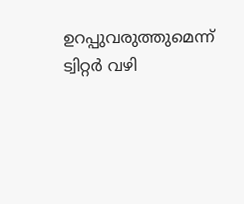ഉറപ്പുവരുത്തുമെന്ന് ട്വിറ്റര്‍ വഴി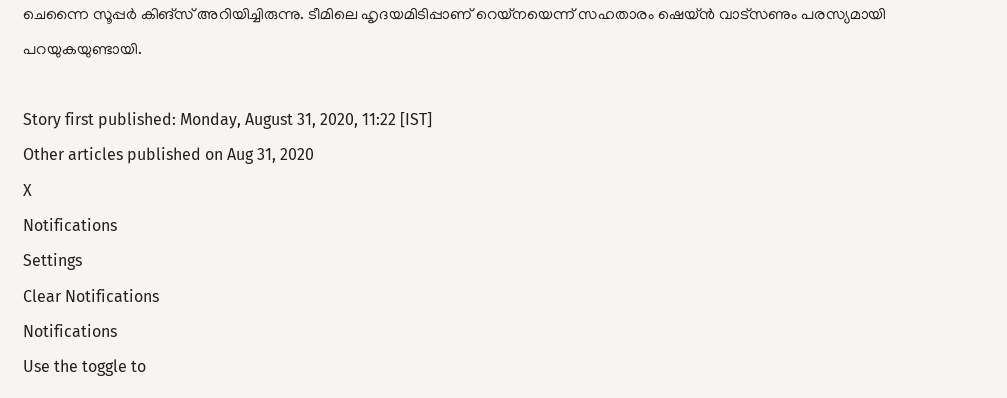ചെന്നൈ സൂപ്പര്‍ കിങ്‌സ് അറിയിച്ചിരുന്നു. ടീമിലെ ഹൃദയമിടിപ്പാണ് റെയ്‌നയെന്ന് സഹതാരം ഷെയ്ന്‍ വാട്‌സണും പരസ്യമായി പറയുകയുണ്ടായി.

Story first published: Monday, August 31, 2020, 11:22 [IST]
Other articles published on Aug 31, 2020
X
Notifications
Settings
Clear Notifications
Notifications
Use the toggle to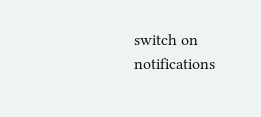switch on notifications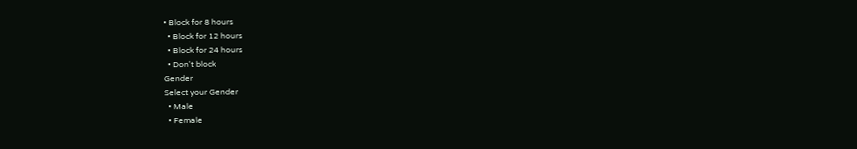• Block for 8 hours
  • Block for 12 hours
  • Block for 24 hours
  • Don't block
Gender
Select your Gender
  • Male
  • Female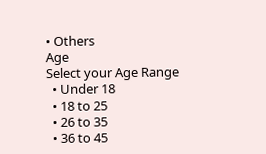• Others
Age
Select your Age Range
  • Under 18
  • 18 to 25
  • 26 to 35
  • 36 to 45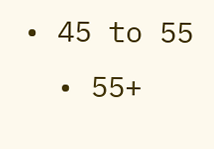• 45 to 55
  • 55+